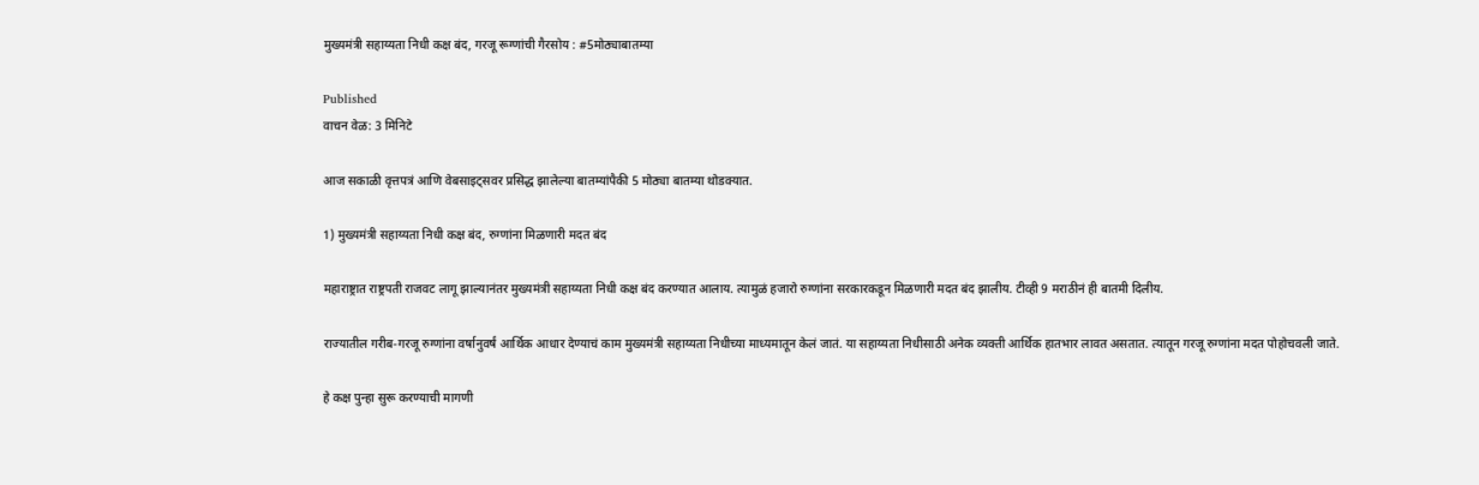मुख्यमंत्री सहाय्यता निधी कक्ष बंद, गरजू रूग्णांची गैरसोय : #5मोठ्याबातम्या

Published
वाचन वेळ: 3 मिनिटे

आज सकाळी वृत्तपत्रं आणि वेबसाइट्सवर प्रसिद्ध झालेल्या बातम्यांपैकी 5 मोठ्या बातम्या थोडक्यात.

1) मुख्यमंत्री सहाय्यता निधी कक्ष बंद, रुग्णांना मिळणारी मदत बंद

महाराष्ट्रात राष्ट्रपती राजवट लागू झाल्यानंतर मुख्यमंत्री सहाय्यता निधी कक्ष बंद करण्यात आलाय. त्यामुळं हजारो रुग्णांना सरकारकडून मिळणारी मदत बंद झालीय. टीव्ही 9 मराठीनं ही बातमी दिलीय.

राज्यातील गरीब-गरजू रुग्णांना वर्षानुवर्षं आर्थिक आधार देण्याचं काम मुख्यमंत्री सहाय्यता निधीच्या माध्यमातून केलं जातं. या सहाय्यता निधीसाठी अनेक व्यक्ती आर्थिक हातभार लावत असतात. त्यातून गरजू रुग्णांना मदत पोहोचवली जाते.

हे कक्ष पुन्हा सुरू करण्याची मागणी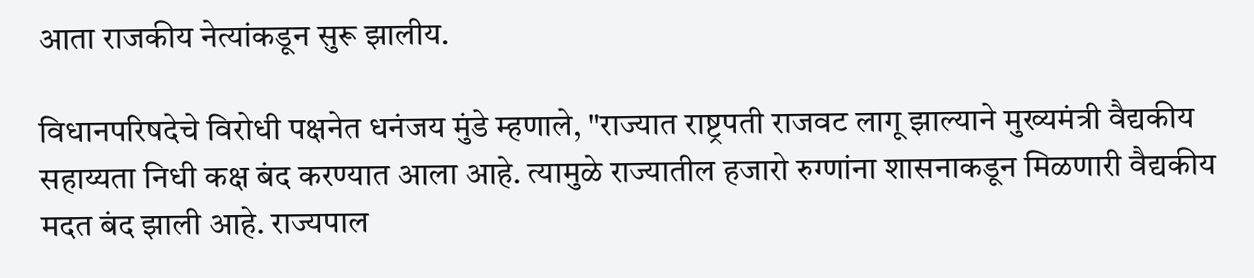आता राजकीय नेत्यांकडून सुरू झालीय.

विधानपरिषदेचे विरोधी पक्षनेत धनंजय मुंडे म्हणाले, "राज्यात राष्ट्रपती राजवट लागू झाल्याने मुख्यमंत्री वैद्यकीय सहाय्यता निधी कक्ष बंद करण्यात आला आहे. त्यामुळे राज्यातील हजारो रुग्णांना शासनाकडून मिळणारी वैद्यकीय मदत बंद झाली आहे. राज्यपाल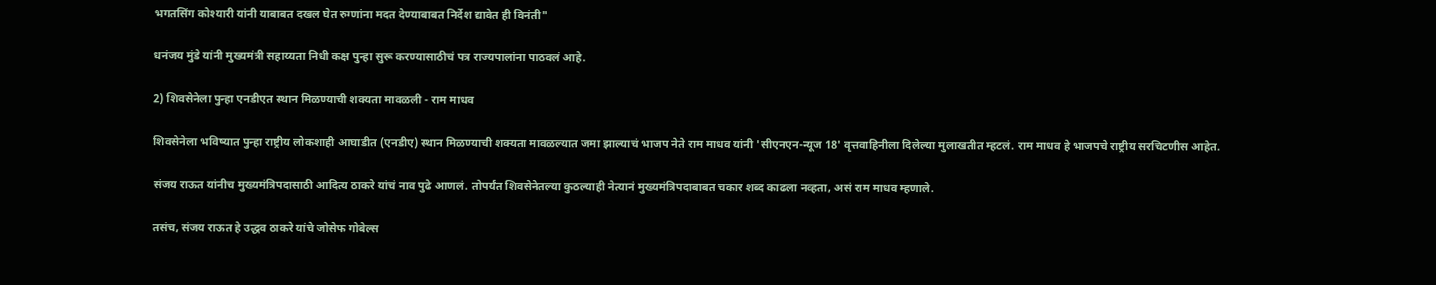भगतसिंग कोश्यारी यांनी याबाबत दखल घेत रुग्णांना मदत देण्याबाबत निर्देश द्यावेत ही विनंती"

धनंजय मुंडे यांनी मुख्यमंत्री सहाय्यता निधी कक्ष पुन्हा सुरू करण्यासाठीचं पत्र राज्यपालांना पाठवलं आहे.

2) शिवसेनेला पुन्हा एनडीएत स्थान मिळण्याची शक्यता मावळली - राम माधव

शिवसेनेला भविष्यात पुन्हा राष्ट्रीय लोकशाही आघाडीत (एनडीए) स्थान मिळण्याची शक्यता मावळल्यात जमा झाल्याचं भाजप नेते राम माधव यांनी 'सीएनएन-न्यूज 18' वृत्तवाहिनीला दिलेल्या मुलाखतीत म्हटलं. राम माधव हे भाजपचे राष्ट्रीय सरचिटणीस आहेत.

संजय राऊत यांनीच मुख्यमंत्रिपदासाठी आदित्य ठाकरे यांचं नाव पुढे आणलं. तोपर्यंत शिवसेनेतल्या कुठल्याही नेत्यानं मुख्यमंत्रिपदाबाबत चकार शब्द काढला नव्हता, असं राम माधव म्हणाले.

तसंच, संजय राऊत हे उद्धव ठाकरे यांचे जोसेफ गोबेल्स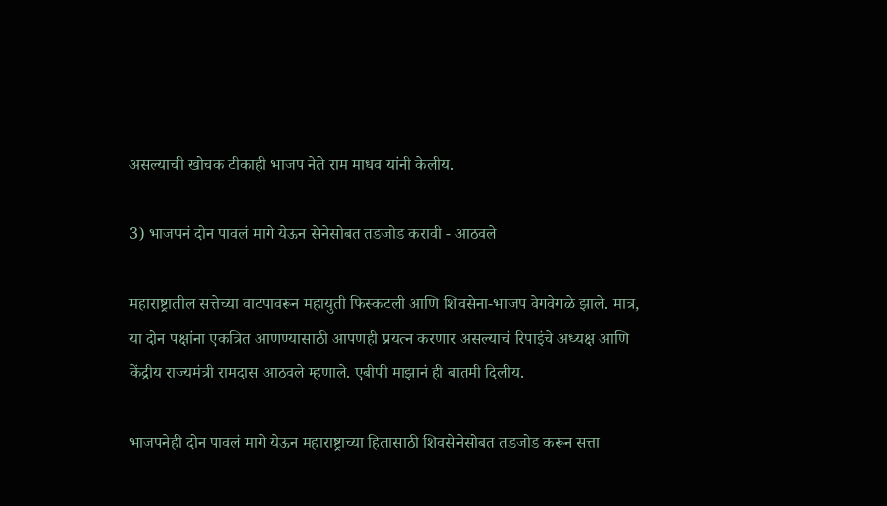असल्याची खोचक टीकाही भाजप नेते राम माधव यांनी केलीय.

3) भाजपनं दोन पावलं मागे येऊन सेनेसोबत तडजोड करावी - आठवले

महाराष्ट्रातील सत्तेच्या वाटपावरून महायुती फिस्कटली आणि शिवसेना-भाजप वेगवेगळे झाले. मात्र, या दोन पक्षांना एकत्रित आणण्यासाठी आपणही प्रयत्न करणार असल्याचं रिपाइंचे अध्यक्ष आणि केंद्रीय राज्यमंत्री रामदास आठवले म्हणाले. एबीपी माझानं ही बातमी दिलीय.

भाजपनेही दोन पावलं मागे येऊन महाराष्ट्राच्या हितासाठी शिवसेनेसोबत तडजोड करून सत्ता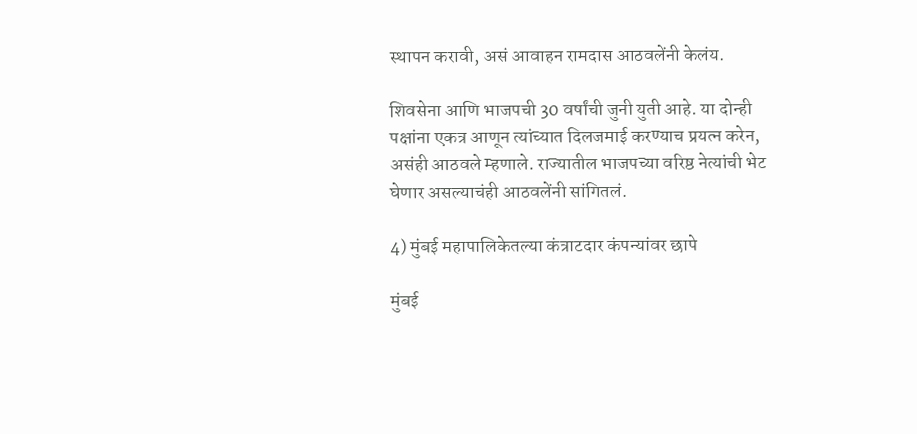स्थापन करावी, असं आवाहन रामदास आठवलेंनी केलंय.

शिवसेना आणि भाजपची 30 वर्षांची जुनी युती आहे. या दोन्ही पक्षांना एकत्र आणून त्यांच्यात दिलजमाई करण्याच प्रयत्न करेन, असंही आठवले म्हणाले. राज्यातील भाजपच्या वरिष्ठ नेत्यांची भेट घेणार असल्याचंही आठवलेंनी सांगितलं.

4) मुंबई महापालिकेतल्या कंत्राटदार कंपन्यांवर छापे

मुंबई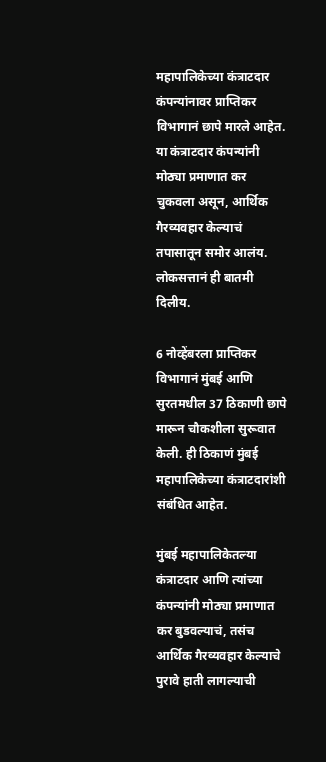महापालिकेच्या कंत्राटदार कंपन्यांनावर प्राप्तिकर विभागानं छापे मारले आहेत. या कंत्राटदार कंपन्यांनी मोठ्या प्रमाणात कर चुकवला असून, आर्थिक गैरव्यवहार केल्याचं तपासातून समोर आलंय. लोकसत्तानं ही बातमी दिलीय.

6 नोव्हेंबरला प्राप्तिकर विभागानं मुंबई आणि सुरतमधील 37 ठिकाणी छापे मारून चौकशीला सुरूवात केली. ही ठिकाणं मुंबई महापालिकेच्या कंत्राटदारांशी संबंधित आहेत.

मुंबई महापालिकेतल्या कंत्राटदार आणि त्यांच्या कंपन्यांनी मोठ्या प्रमाणात कर बुडवल्याचं, तसंच आर्थिक गैरव्यवहार केल्याचे पुरावे हाती लागल्याची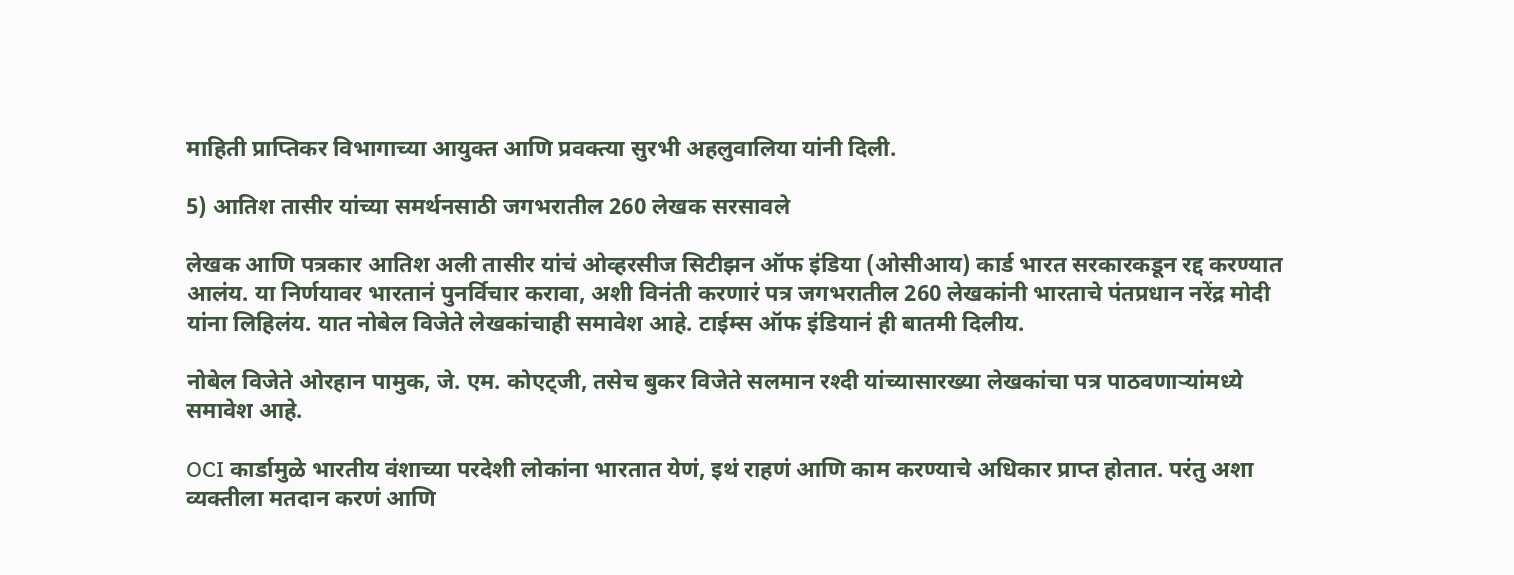माहिती प्राप्तिकर विभागाच्या आयुक्त आणि प्रवक्त्या सुरभी अहलुवालिया यांनी दिली.

5) आतिश तासीर यांच्या समर्थनसाठी जगभरातील 260 लेखक सरसावले

लेखक आणि पत्रकार आतिश अली तासीर यांचं ओव्हरसीज सिटीझन ऑफ इंडिया (ओसीआय) कार्ड भारत सरकारकडून रद्द करण्यात आलंय. या निर्णयावर भारतानं पुनर्विचार करावा, अशी विनंती करणारं पत्र जगभरातील 260 लेखकांनी भारताचे पंतप्रधान नरेंद्र मोदी यांना लिहिलंय. यात नोबेल विजेते लेखकांचाही समावेश आहे. टाईम्स ऑफ इंडियानं ही बातमी दिलीय.

नोबेल विजेते ओरहान पामुक, जे. एम. कोएट्जी, तसेच बुकर विजेते सलमान रश्दी यांच्यासारख्या लेखकांचा पत्र पाठवणाऱ्यांमध्ये समावेश आहे.

OCI कार्डामुळे भारतीय वंशाच्या परदेशी लोकांना भारतात येणं, इथं राहणं आणि काम करण्याचे अधिकार प्राप्त होतात. परंतु अशा व्यक्तीला मतदान करणं आणि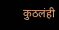कुठलंही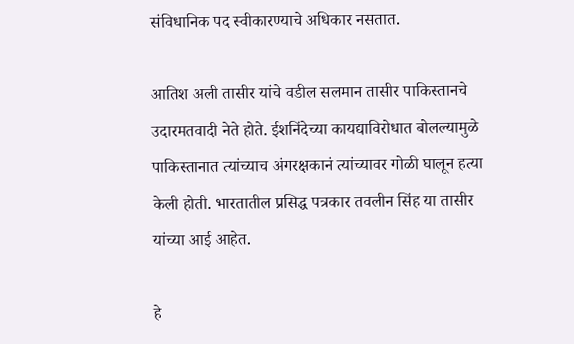संविधानिक पद स्वीकारण्याचे अधिकार नसतात.

आतिश अली तासीर यांचे वडील सलमान तासीर पाकिस्तानचे उदारमतवादी नेते होते. ईशनिंदेच्या कायद्याविरोधात बोलल्यामुळे पाकिस्तानात त्यांच्याच अंगरक्षकानं त्यांच्यावर गोळी घालून हत्या केली होती. भारतातील प्रसिद्ध पत्रकार तवलीन सिंह या तासीर यांच्या आई आहेत.

हे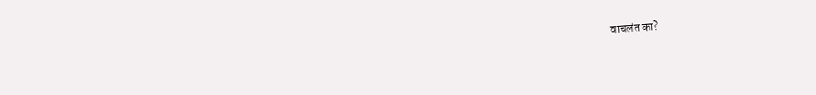वाचलंत का?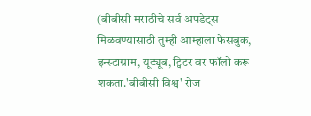(बीबीसी मराठीचे सर्व अपडेट्स मिळवण्यासाठी तुम्ही आम्हाला फेसबुक, इन्स्टाग्राम, यूट्यूब, ट्विटर वर फॉलो करू शकता.'बीबीसी विश्व' रोज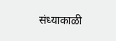संध्याकाळी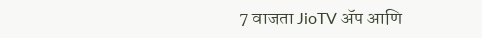7 वाजता JioTV ॲप आणि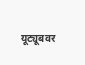यूट्यूबवर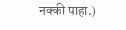नक्की पाहा.)